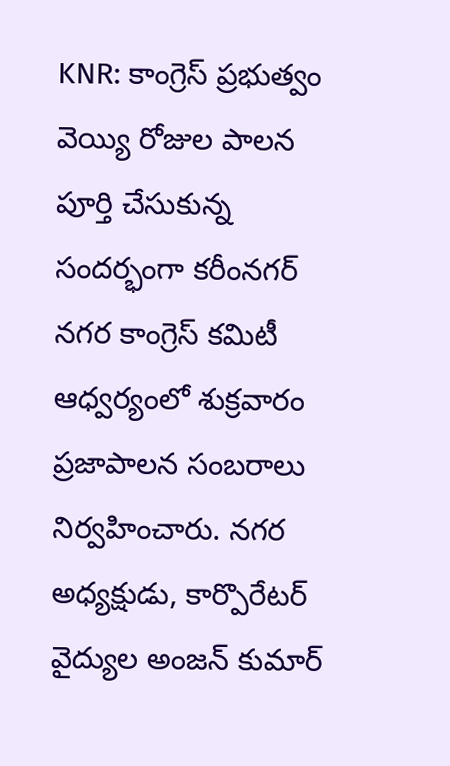KNR: కాంగ్రెస్ ప్రభుత్వం వెయ్యి రోజుల పాలన పూర్తి చేసుకున్న సందర్భంగా కరీంనగర్ నగర కాంగ్రెస్ కమిటీ ఆధ్వర్యంలో శుక్రవారం ప్రజాపాలన సంబరాలు నిర్వహించారు. నగర అధ్యక్షుడు, కార్పొరేటర్ వైద్యుల అంజన్ కుమార్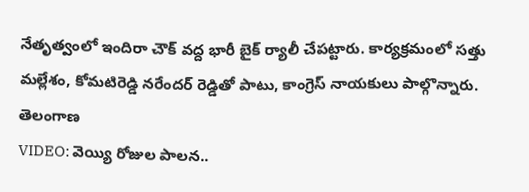నేతృత్వంలో ఇందిరా చౌక్ వద్ద భారీ బైక్ ర్యాలీ చేపట్టారు. కార్యక్రమంలో సత్తు మల్లేశం, కోమటిరెడ్డి నరేందర్ రెడ్డితో పాటు, కాంగ్రెస్ నాయకులు పాల్గొన్నారు.
తెలంగాణ
VIDEO: వెయ్యి రోజుల పాలన..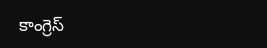కాంగ్రెస్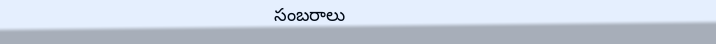సంబరాలు